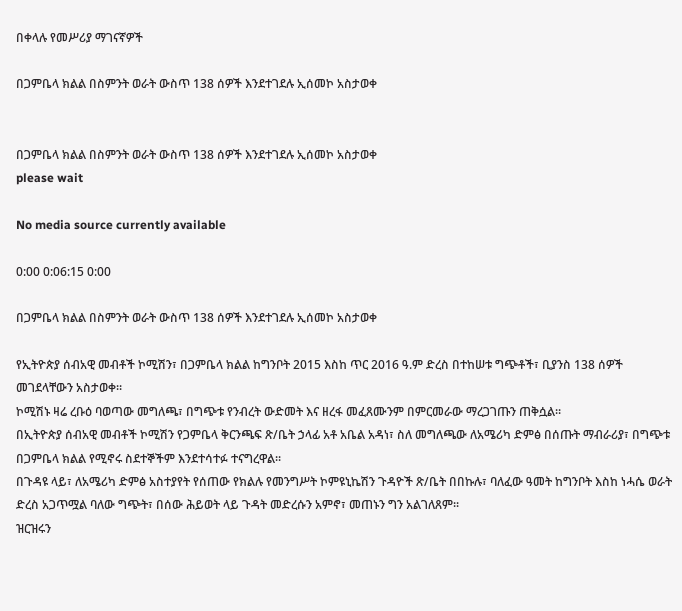በቀላሉ የመሥሪያ ማገናኛዎች

በጋምቤላ ክልል በስምንት ወራት ውስጥ 138 ሰዎች እንደተገደሉ ኢሰመኮ አስታወቀ


በጋምቤላ ክልል በስምንት ወራት ውስጥ 138 ሰዎች እንደተገደሉ ኢሰመኮ አስታወቀ
please wait

No media source currently available

0:00 0:06:15 0:00

በጋምቤላ ክልል በስምንት ወራት ውስጥ 138 ሰዎች እንደተገደሉ ኢሰመኮ አስታወቀ

የኢትዮጵያ ሰብአዊ መብቶች ኮሚሽን፣ በጋምቤላ ክልል ከግንቦት 2015 እስከ ጥር 2016 ዓ.ም ድረስ በተከሠቱ ግጭቶች፣ ቢያንስ 138 ሰዎች መገደላቸውን አስታወቀ።
ኮሚሽኑ ዛሬ ረቡዕ ባወጣው መግለጫ፣ በግጭቱ የንብረት ውድመት እና ዘረፋ መፈጸሙንም በምርመራው ማረጋገጡን ጠቅሷል።
በኢትዮጵያ ሰብአዊ መብቶች ኮሚሽን የጋምቤላ ቅርንጫፍ ጽ/ቤት ኃላፊ አቶ አቤል አዳነ፣ ስለ መግለጫው ለአሜሪካ ድምፅ በሰጡት ማብራሪያ፣ በግጭቱ በጋምቤላ ክልል የሚኖሩ ስደተኞችም እንደተሳተፉ ተናግረዋል፡፡
በጉዳዩ ላይ፣ ለአሜሪካ ድምፅ አስተያየት የሰጠው የክልሉ የመንግሥት ኮምዩኒኬሽን ጉዳዮች ጽ/ቤት በበኩሉ፣ ባለፈው ዓመት ከግንቦት እስከ ነሓሴ ወራት ድረስ አጋጥሟል ባለው ግጭት፣ በሰው ሕይወት ላይ ጉዳት መድረሱን አምኖ፣ መጠኑን ግን አልገለጸም፡፡
ዝርዝሩን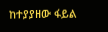ከተያያዘው ፋይል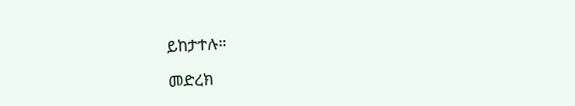ይከታተሉ።

መድረክ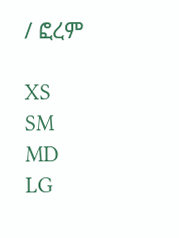/ ፎረም

XS
SM
MD
LG